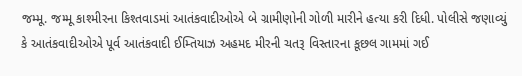જમ્મૂ. જમ્મૂ કાશ્મીરના કિશ્તવાડમાં આતંકવાદીઓએ બે ગ્રામીણોની ગોળી મારીને હત્યા કરી દિધી. પોલીસે જણાવ્યું કે આતંકવાદીઓએ પૂર્વ આતંકવાદી ઈમ્તિયાઝ અહમદ મીરની ચતરૂ વિસ્તારના કૂછલ ગામમાં ગઈ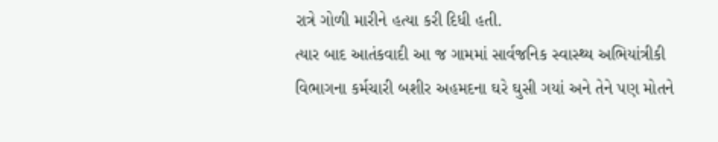રાત્રે ગોળી મારીને હત્યા કરી દિધી હતી.
ત્યાર બાદ આતંકવાદી આ જ ગામમાં સાર્વજનિક સ્વાસ્થ્ય અભિયાંત્રીકી વિભાગના કર્મચારી બશીર અહમદના ઘરે ઘુસી ગયાં અને તેને પણ મોતને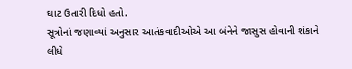ઘાટ ઉતારી દિધો હતો.
સૂત્રોનાં જણાવ્યાં અનુસાર આતંકવાદીઓએ આ બંનેને જાસુસ હોવાની શંકાને લીધે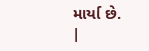માર્યા છે.
|